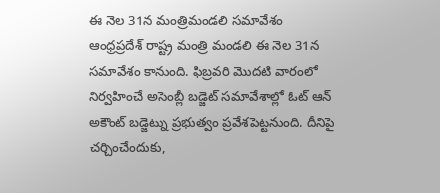ఈ నెల 31న మంత్రిమండలి సమావేశం
ఆంధ్రప్రదేశ్ రాష్ట్ర మంత్రి మండలి ఈ నెల 31న సమావేశం కానుంది. ఫిబ్రవరి మొదటి వారంలో నిర్వహించే అసెంబ్లీ బడ్జెట్ సమావేశాల్లో ఓట్ ఆన్ అకౌంట్ బడ్జెట్ను ప్రభుత్వం ప్రవేశపెట్టనుంది. దీనిపై చర్చించేందుకు,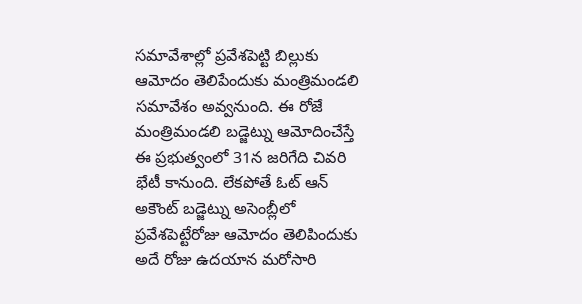సమావేశాల్లో ప్రవేశపెట్టి బిల్లుకు ఆమోదం తెలిపేందుకు మంత్రిమండలి సమావేశం అవ్వనుంది. ఈ రోజే మంత్రిమండలి బడ్జెట్ను ఆమోదించేస్తే ఈ ప్రభుత్వంలో 31న జరిగేది చివరి భేటీ కానుంది. లేకపోతే ఓట్ ఆన్ అకౌంట్ బడ్జెట్ను అసెంబ్లీలో ప్రవేశపెట్టేరోజు ఆమోదం తెలిపిందుకు అదే రోజు ఉదయాన మరోసారి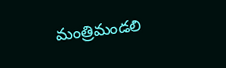మంత్రిమండలి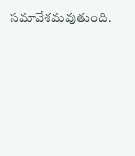సమావేశమవుతుంది.